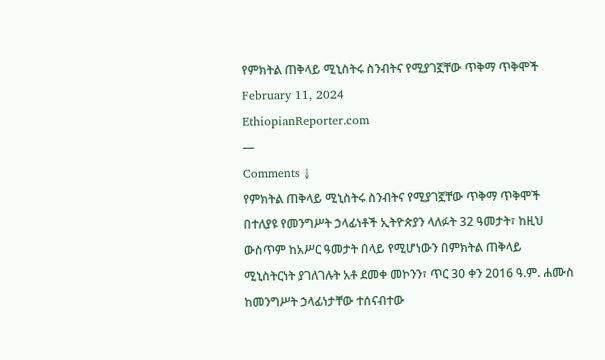የምክትል ጠቅላይ ሚኒስትሩ ስንብትና የሚያገኟቸው ጥቅማ ጥቅሞች
February 11, 2024
EthiopianReporter.com
—
Comments ↓
የምክትል ጠቅላይ ሚኒስትሩ ስንብትና የሚያገኟቸው ጥቅማ ጥቅሞች
በተለያዩ የመንግሥት ኃላፊነቶች ኢትዮጵያን ላለፉት 32 ዓመታት፣ ከዚህ ውስጥም ከአሥር ዓመታት በላይ የሚሆነውን በምክትል ጠቅላይ ሚኒስትርነት ያገለገሉት አቶ ደመቀ መኮንን፣ ጥር 30 ቀን 2016 ዓ.ም. ሐሙስ ከመንግሥት ኃላፊነታቸው ተሰናብተው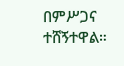በምሥጋና ተሸኝተዋል።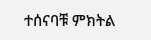ተሰናባቹ ምክትል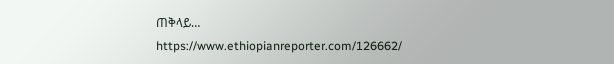ጠቅላይ…
https://www.ethiopianreporter.com/126662/